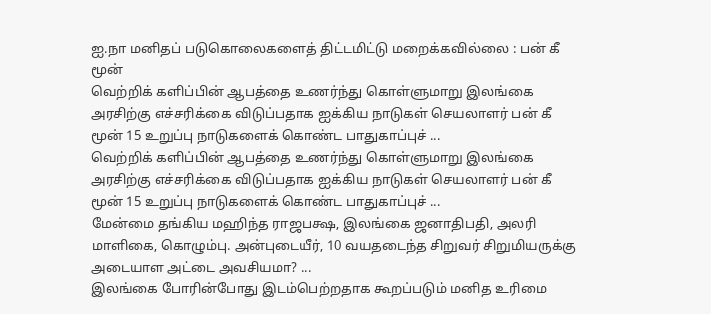ஐ.நா மனிதப் படுகொலைகளைத் திட்டமிட்டு மறைக்கவில்லை : பன் கீ மூன்
வெற்றிக் களிப்பின் ஆபத்தை உணர்ந்து கொள்ளுமாறு இலங்கை அரசிற்கு எச்சரிக்கை விடுப்பதாக ஐக்கிய நாடுகள் செயலாளர் பன் கீ மூன் 15 உறுப்பு நாடுகளைக் கொண்ட பாதுகாப்புச் ...
வெற்றிக் களிப்பின் ஆபத்தை உணர்ந்து கொள்ளுமாறு இலங்கை அரசிற்கு எச்சரிக்கை விடுப்பதாக ஐக்கிய நாடுகள் செயலாளர் பன் கீ மூன் 15 உறுப்பு நாடுகளைக் கொண்ட பாதுகாப்புச் ...
மேன்மை தங்கிய மஹிந்த ராஜபக்ஷ, இலங்கை ஜனாதிபதி, அலரி மாளிகை, கொழும்பு. அன்புடையீர், 10 வயதடைந்த சிறுவர் சிறுமியருக்கு அடையாள அட்டை அவசியமா? ...
இலங்கை போரின்போது இடம்பெற்றதாக கூறப்படும் மனித உரிமை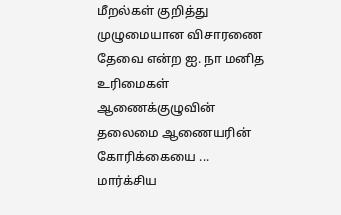மீறல்கள் குறித்து முழுமையான விசாரணை தேவை என்ற ஐ. நா மனித உரிமைகள் ஆணைக்குழுவின் தலைமை ஆணையரின் கோரிக்கையை ...
மார்க்சிய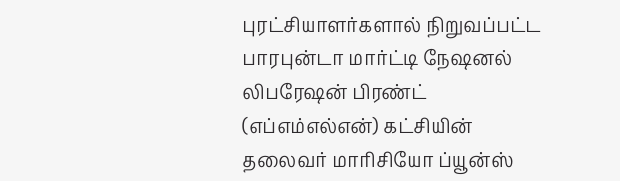புரட்சியாளர்களால் நிறுவப்பட்ட பாரபுன்டா மார்ட்டி நேஷனல் லிபரேஷன் பிரண்ட் (எப்எம்எல்என்) கட்சியின் தலைவர் மாரிசியோ ப்யூன்ஸ்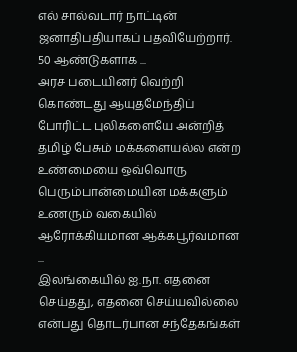எல் சால்வடார் நாட்டின் ஜனாதிபதியாகப் பதவியேற்றார். 50 ஆண்டுகளாக ...
அரச படையினர் வெற்றி கொண்டது ஆயுதமேந்திப் போரிட்ட புலிகளையே அன்றித் தமிழ் பேசும் மக்களையல்ல என்ற உண்மையை ஒவ்வொரு பெரும்பான்மையின மக்களும் உணரும் வகையில் ஆரோக்கியமான ஆக்கபூர்வமான ...
இலங்கையில் ஐ.நா. எதனை செய்தது, எதனை செய்யவில்லை என்பது தொடர்பான சந்தேகங்கள்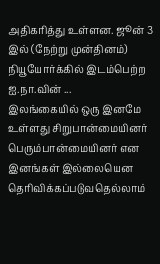அதிகரித்து உள்ளன. ஜூன் 3 இல் (நேற்று முன்தினம்) நியூயோர்க்கில் இடம்பெற்ற ஐ.நா.வின் ...
இலங்கையில் ஒரு இனமே உள்ளது சிறுபான்மையினர் பெரும்பான்மையினர் என இனங்கள் இல்லையென தெரிவிக்கப்படுவதெல்லாம்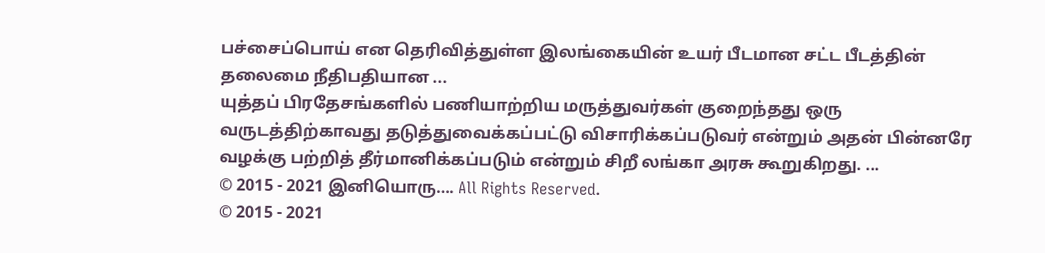பச்சைப்பொய் என தெரிவித்துள்ள இலங்கையின் உயர் பீடமான சட்ட பீடத்தின் தலைமை நீதிபதியான ...
யுத்தப் பிரதேசங்களில் பணியாற்றிய மருத்துவர்கள் குறைந்தது ஒரு வருடத்திற்காவது தடுத்துவைக்கப்பட்டு விசாரிக்கப்படுவர் என்றும் அதன் பின்னரே வழக்கு பற்றித் தீர்மானிக்கப்படும் என்றும் சிறீ லங்கா அரசு கூறுகிறது. ...
© 2015 - 2021 இனியொரு…. All Rights Reserved.
© 2015 - 2021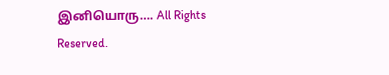இனியொரு…. All Rights Reserved.